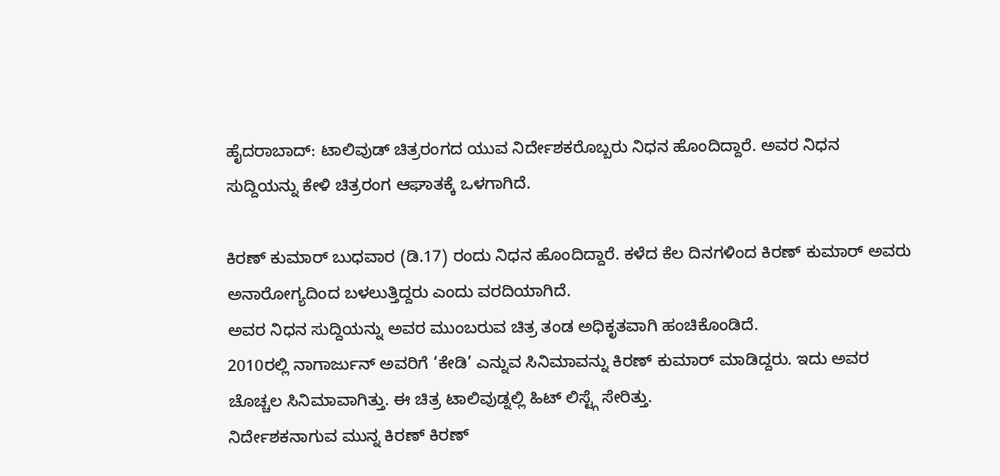ಹೈದರಾಬಾದ್: ಟಾಲಿವುಡ್ ಚಿತ್ರರಂಗದ ಯುವ ನಿರ್ದೇಶಕರೊಬ್ಬರು ನಿಧನ ಹೊಂದಿದ್ದಾರೆ. ಅವರ ನಿಧನ ಸುದ್ದಿಯನ್ನು ಕೇಳಿ ಚಿತ್ರರಂಗ ಆಘಾತಕ್ಕೆ ಒಳಗಾಗಿದೆ.

ಕಿರಣ್ ಕುಮಾರ್ ಬುಧವಾರ (ಡಿ.17) ರಂದು ನಿಧನ ಹೊಂದಿದ್ದಾರೆ. ಕಳೆದ ಕೆಲ ದಿನಗಳಿಂದ ಕಿರಣ್ ಕುಮಾರ್ ಅವರು ಅನಾರೋಗ್ಯದಿಂದ ಬಳಲುತ್ತಿದ್ದರು ಎಂದು ವರದಿಯಾಗಿದೆ.
ಅವರ ನಿಧನ ಸುದ್ದಿಯನ್ನು ಅವರ ಮುಂಬರುವ ಚಿತ್ರ ತಂಡ ಅಧಿಕೃತವಾಗಿ ಹಂಚಿಕೊಂಡಿದೆ.
2010ರಲ್ಲಿ ನಾಗಾರ್ಜುನ್ ಅವರಿಗೆ ‘ಕೇಡಿ’ ಎನ್ನುವ ಸಿನಿಮಾವನ್ನು ಕಿರಣ್ ಕುಮಾರ್ ಮಾಡಿದ್ದರು. ಇದು ಅವರ ಚೊಚ್ಚಲ ಸಿನಿಮಾವಾಗಿತ್ತು. ಈ ಚಿತ್ರ ಟಾಲಿವುಡ್ನಲ್ಲಿ ಹಿಟ್ ಲಿಸ್ಟ್ಗೆ ಸೇರಿತ್ತು.
ನಿರ್ದೇಶಕನಾಗುವ ಮುನ್ನ ಕಿರಣ್ ಕಿರಣ್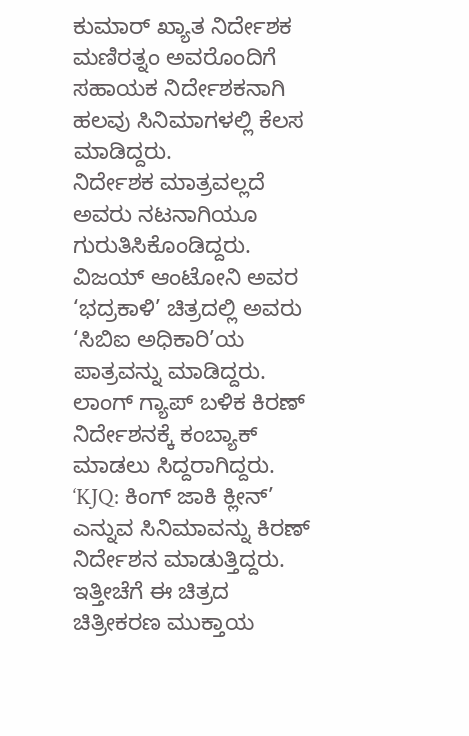ಕುಮಾರ್ ಖ್ಯಾತ ನಿರ್ದೇಶಕ ಮಣಿರತ್ನಂ ಅವರೊಂದಿಗೆ ಸಹಾಯಕ ನಿರ್ದೇಶಕನಾಗಿ ಹಲವು ಸಿನಿಮಾಗಳಲ್ಲಿ ಕೆಲಸ ಮಾಡಿದ್ದರು.
ನಿರ್ದೇಶಕ ಮಾತ್ರವಲ್ಲದೆ ಅವರು ನಟನಾಗಿಯೂ ಗುರುತಿಸಿಕೊಂಡಿದ್ದರು. ವಿಜಯ್ ಆಂಟೋನಿ ಅವರ ‘ಭದ್ರಕಾಳಿ’ ಚಿತ್ರದಲ್ಲಿ ಅವರು ‘ಸಿಬಿಐ ಅಧಿಕಾರಿ’ಯ ಪಾತ್ರವನ್ನು ಮಾಡಿದ್ದರು.
ಲಾಂಗ್ ಗ್ಯಾಪ್ ಬಳಿಕ ಕಿರಣ್ ನಿರ್ದೇಶನಕ್ಕೆ ಕಂಬ್ಯಾಕ್ ಮಾಡಲು ಸಿದ್ದರಾಗಿದ್ದರು. ‘KJQ: ಕಿಂಗ್ ಜಾಕಿ ಕ್ಲೀನ್’ ಎನ್ನುವ ಸಿನಿಮಾವನ್ನು ಕಿರಣ್ ನಿರ್ದೇಶನ ಮಾಡುತ್ತಿದ್ದರು. ಇತ್ತೀಚೆಗೆ ಈ ಚಿತ್ರದ ಚಿತ್ರೀಕರಣ ಮುಕ್ತಾಯ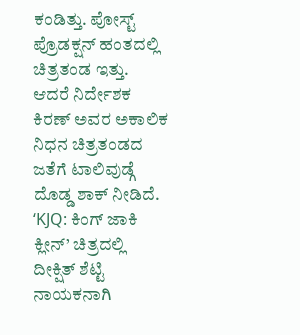ಕಂಡಿತ್ತು. ಪೋಸ್ಟ್ ಪ್ರೊಡಕ್ಷನ್ ಹಂತದಲ್ಲಿ ಚಿತ್ರತಂಡ ಇತ್ತು.
ಆದರೆ ನಿರ್ದೇಶಕ ಕಿರಣ್ ಅವರ ಅಕಾಲಿಕ ನಿಧನ ಚಿತ್ರತಂಡದ ಜತೆಗೆ ಟಾಲಿವುಡ್ಗೆ ದೊಡ್ಡ ಶಾಕ್ ನೀಡಿದೆ.
‘KJQ: ಕಿಂಗ್ ಜಾಕಿ ಕ್ಲೀನ್’ ಚಿತ್ರದಲ್ಲಿ ದೀಕ್ಷಿತ್ ಶೆಟ್ಟಿ ನಾಯಕನಾಗಿ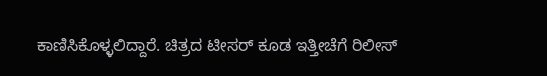ಕಾಣಿಸಿಕೊಳ್ಳಲಿದ್ದಾರೆ. ಚಿತ್ರದ ಟೀಸರ್ ಕೂಡ ಇತ್ತೀಚೆಗೆ ರಿಲೀಸ್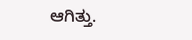ಆಗಿತ್ತು.